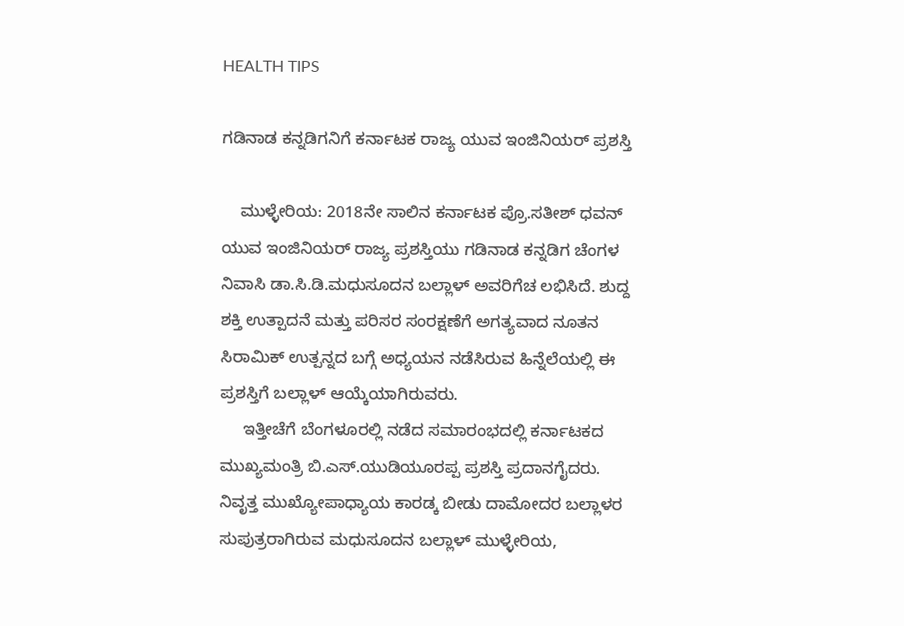HEALTH TIPS

ಗಡಿನಾಡ ಕನ್ನಡಿಗನಿಗೆ ಕರ್ನಾಟಕ ರಾಜ್ಯ ಯುವ ಇಂಜಿನಿಯರ್ ಪ್ರಶಸ್ತಿ

    ಮುಳ್ಳೇರಿಯ: 2018ನೇ ಸಾಲಿನ ಕರ್ನಾಟಕ ಪ್ರೊ.ಸತೀಶ್ ಧವನ್ ಯುವ ಇಂಜಿನಿಯರ್ ರಾಜ್ಯ ಪ್ರಶಸ್ತಿಯು ಗಡಿನಾಡ ಕನ್ನಡಿಗ ಚೆಂಗಳ ನಿವಾಸಿ ಡಾ.ಸಿ.ಡಿ.ಮಧುಸೂದನ ಬಲ್ಲಾಳ್ ಅವರಿಗೆಚ ಲಭಿಸಿದೆ. ಶುದ್ದ ಶಕ್ತಿ ಉತ್ಪಾದನೆ ಮತ್ತು ಪರಿಸರ ಸಂರಕ್ಷಣೆಗೆ ಅಗತ್ಯವಾದ ನೂತನ ಸಿರಾಮಿಕ್ ಉತ್ಪನ್ನದ ಬಗ್ಗೆ ಅಧ್ಯಯನ ನಡೆಸಿರುವ ಹಿನ್ನೆಲೆಯಲ್ಲಿ ಈ ಪ್ರಶಸ್ತಿಗೆ ಬಲ್ಲಾಳ್ ಆಯ್ಕೆಯಾಗಿರುವರು.
     ಇತ್ತೀಚೆಗೆ ಬೆಂಗಳೂರಲ್ಲಿ ನಡೆದ ಸಮಾರಂಭದಲ್ಲಿ ಕರ್ನಾಟಕದ ಮುಖ್ಯಮಂತ್ರಿ ಬಿ.ಎಸ್.ಯುಡಿಯೂರಪ್ಪ ಪ್ರಶಸ್ತಿ ಪ್ರದಾನಗೈದರು. ನಿವೃತ್ತ ಮುಖ್ಯೋಪಾಧ್ಯಾಯ ಕಾರಡ್ಕ ಬೀಡು ದಾಮೋದರ ಬಲ್ಲಾಳರ ಸುಪುತ್ರರಾಗಿರುವ ಮಧುಸೂದನ ಬಲ್ಲಾಳ್ ಮುಳ್ಳೇರಿಯ,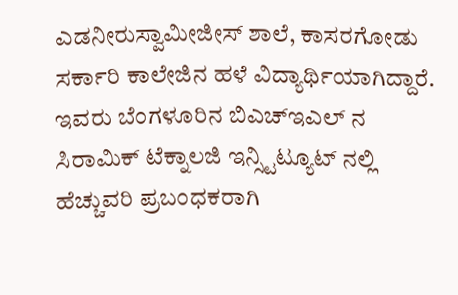ಎಡನೀರುಸ್ವಾಮೀಜೀಸ್ ಶಾಲೆ, ಕಾಸರಗೋಡು ಸರ್ಕಾರಿ ಕಾಲೇಜಿನ ಹಳೆ ವಿದ್ಯಾರ್ಥಿಯಾಗಿದ್ದಾರೆ. ಇವರು ಬೆಂಗಳೂರಿನ ಬಿಎಚ್‍ಇಎಲ್ ನ ಸಿರಾಮಿಕ್ ಟೆಕ್ನಾಲಜಿ ಇನ್ಸ್ಟಿಟ್ಯೂಟ್ ನಲ್ಲಿ ಹೆಚ್ಚುವರಿ ಪ್ರಬಂಧಕರಾಗಿ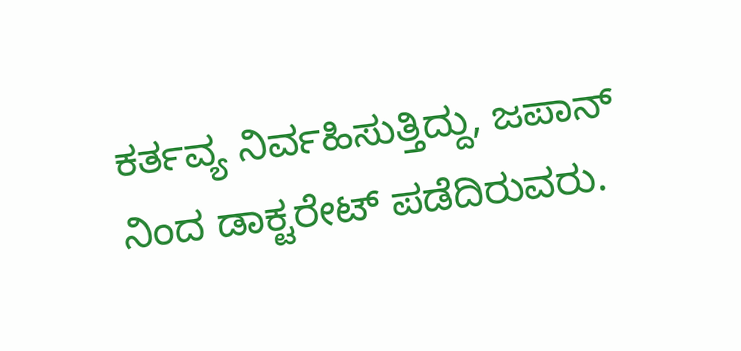ಕರ್ತವ್ಯ ನಿರ್ವಹಿಸುತ್ತಿದ್ದು, ಜಪಾನ್ ನಿಂದ ಡಾಕ್ಟರೇಟ್ ಪಡೆದಿರುವರು.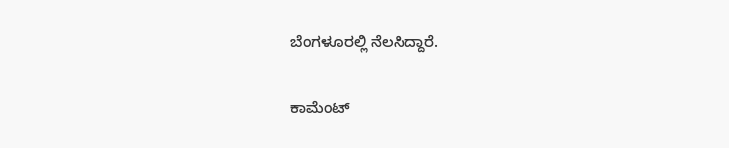ಬೆಂಗಳೂರಲ್ಲಿ ನೆಲಸಿದ್ದಾರೆ.

ಕಾಮೆಂಟ್‌‌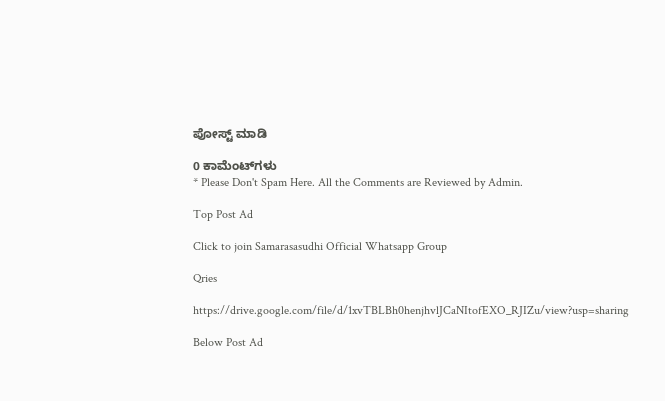ಪೋಸ್ಟ್‌ ಮಾಡಿ

0 ಕಾಮೆಂಟ್‌ಗಳು
* Please Don't Spam Here. All the Comments are Reviewed by Admin.

Top Post Ad

Click to join Samarasasudhi Official Whatsapp Group

Qries

https://drive.google.com/file/d/1xvTBLBh0henjhvlJCaNItofEXO_RJIZu/view?usp=sharing

Below Post Ad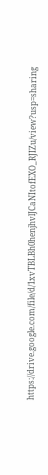https://drive.google.com/file/d/1xvTBLBh0henjhvlJCaNItofEXO_RJIZu/view?usp=sharing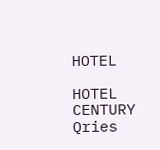HOTEL

HOTEL
CENTURY
Qries